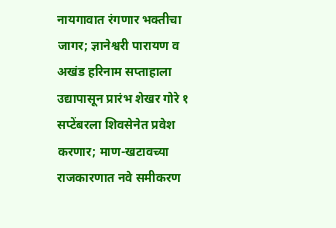नायगावात रंगणार भक्तीचा जागर; ज्ञानेश्वरी पारायण व अखंड हरिनाम सप्ताहाला उद्यापासून प्रारंभ शेखर गोरे १ सप्टेंबरला शिवसेनेत प्रवेश करणार; माण-खटावच्या राजकारणात नवे समीकरण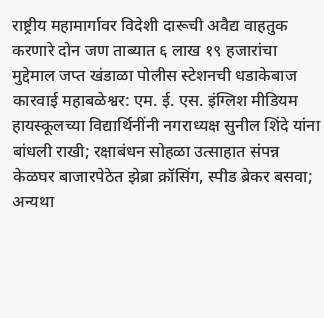राष्ट्रीय महामार्गावर विदेशी दारूची अवैद्य वाहतुक करणारे दोन जण ताब्यात ६ लाख १९ हजारांचा मुद्देमाल जप्त खंडाळा पोलीस स्टेशनची धडाकेबाज कारवाई महाबळेश्वर: एम. ई. एस. इंग्लिश मीडियम हायस्कूलच्या विद्यार्थिनींनी नगराध्यक्ष सुनील शिंदे यांना बांधली राखी; रक्षाबंधन सोहळा उत्साहात संपन्न केळघर बाजारपेठेत झेब्रा क्रॉसिंग, स्पीड ब्रेकर बसवा; अन्यथा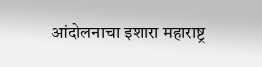आंदोलनाचा इशारा महाराष्ट्र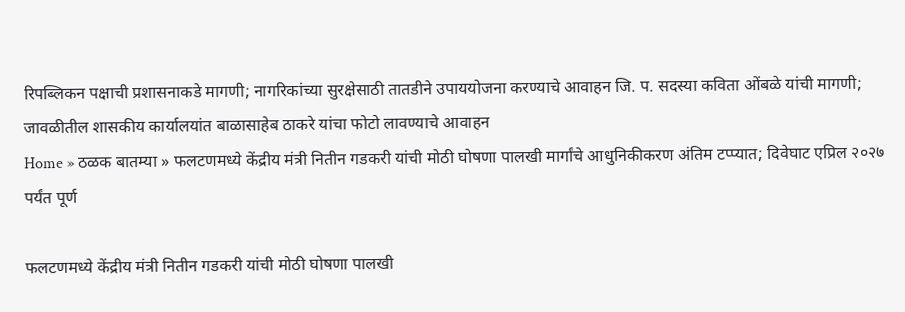रिपब्लिकन पक्षाची प्रशासनाकडे मागणी; नागरिकांच्या सुरक्षेसाठी तातडीने उपाययोजना करण्याचे आवाहन जि. प. सदस्या कविता ओंबळे यांची मागणी; जावळीतील शासकीय कार्यालयांत बाळासाहेब ठाकरे यांचा फोटो लावण्याचे आवाहन
Home » ठळक बातम्या » फलटणमध्ये केंद्रीय मंत्री नितीन गडकरी यांची मोठी घोषणा पालखी मार्गांचे आधुनिकीकरण अंतिम टप्प्यात; दिवेघाट एप्रिल २०२७ पर्यंत पूर्ण

फलटणमध्ये केंद्रीय मंत्री नितीन गडकरी यांची मोठी घोषणा पालखी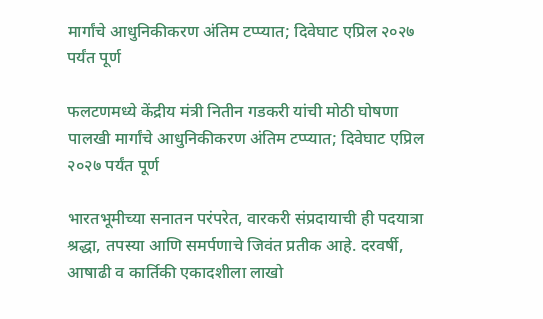मार्गांचे आधुनिकीकरण अंतिम टप्प्यात; दिवेघाट एप्रिल २०२७ पर्यंत पूर्ण

फलटणमध्ये केंद्रीय मंत्री नितीन गडकरी यांची मोठी घोषणा पालखी मार्गांचे आधुनिकीकरण अंतिम टप्प्यात; दिवेघाट एप्रिल २०२७ पर्यंत पूर्ण

भारतभूमीच्या सनातन परंपरेत, वारकरी संप्रदायाची ही पदयात्रा श्रद्धा, तपस्या आणि समर्पणाचे जिवंत प्रतीक आहे. दरवर्षी, आषाढी व कार्तिकी एकादशीला लाखो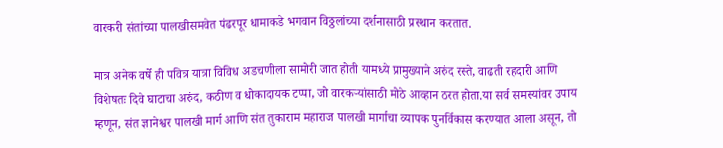वारकरी संतांच्या पालखीसमवेत पंढरपूर धामाकडे भगवान विठ्ठलांच्या दर्शनासाठी प्रस्थान करतात.

मात्र अनेक वर्षे ही पवित्र यात्रा विविध अडचणीला सामोरी जात होती यामध्ये प्रामुख्याने अरुंद रस्ते, वाढती रहदारी आणि विशेषतः दिवे घाटाचा अरुंद, कठीण व धोकादायक टप्पा, जो वारकऱ्यांसाठी मोठे आव्हान ठरत होता.या सर्व समस्यांवर उपाय म्हणून, संत ज्ञानेश्वर पालखी मार्ग आणि संत तुकाराम महाराज पालखी मार्गाचा व्यापक पुनर्विकास करण्यात आला असून, तो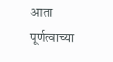आता पूर्णत्वाच्या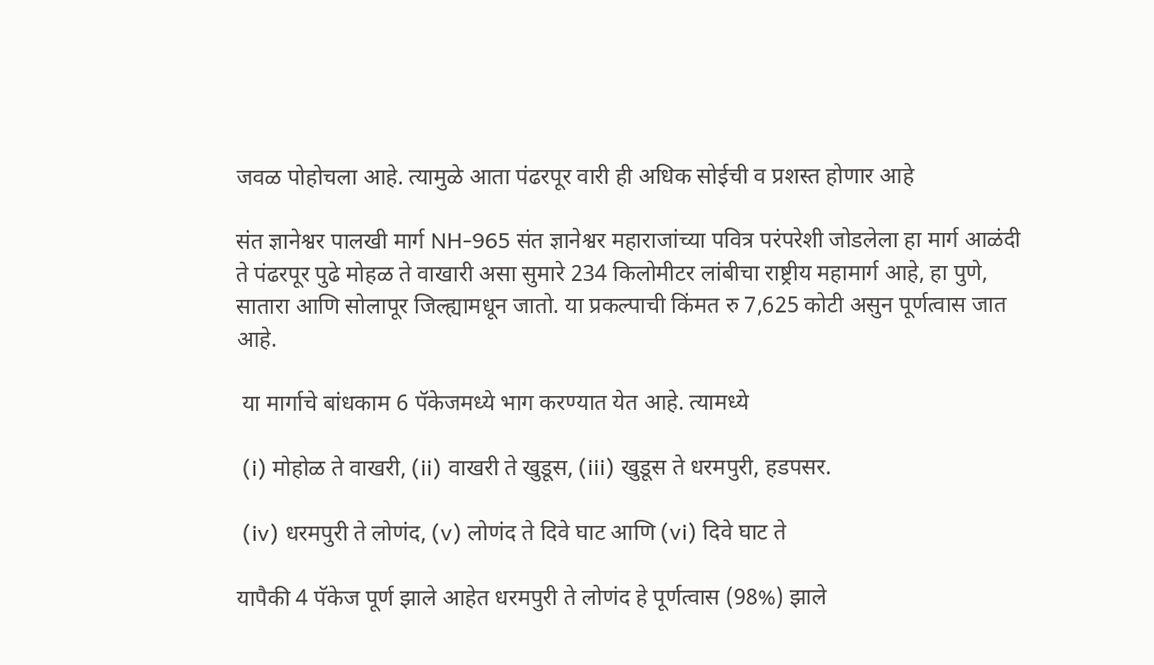जवळ पोहोचला आहे. त्यामुळे आता पंढरपूर वारी ही अधिक सोईची व प्रशस्त होणार आहे

संत ज्ञानेश्वर पालखी मार्ग NH-965 संत ज्ञानेश्वर महाराजांच्या पवित्र परंपरेशी जोडलेला हा मार्ग आळंदी ते पंढरपूर पुढे मोहळ ते वाखारी असा सुमारे 234 किलोमीटर लांबीचा राष्ट्रीय महामार्ग आहे, हा पुणे, सातारा आणि सोलापूर जिल्ह्यामधून जातो. या प्रकल्पाची किंमत रु 7,625 कोटी असुन पूर्णत्वास जात आहे.

 या मार्गाचे बांधकाम 6 पॅकेजमध्ये भाग करण्यात येत आहे. त्यामध्ये

 (i) मोहोळ ते वाखरी, (ii) वाखरी ते खुडूस, (iii) खुडूस ते धरमपुरी, हडपसर.

 (iv) धरमपुरी ते लोणंद, (v) लोणंद ते दिवे घाट आणि (vi) दिवे घाट ते

यापैकी 4 पॅकेज पूर्ण झाले आहेत धरमपुरी ते लोणंद हे पूर्णत्वास (98%) झाले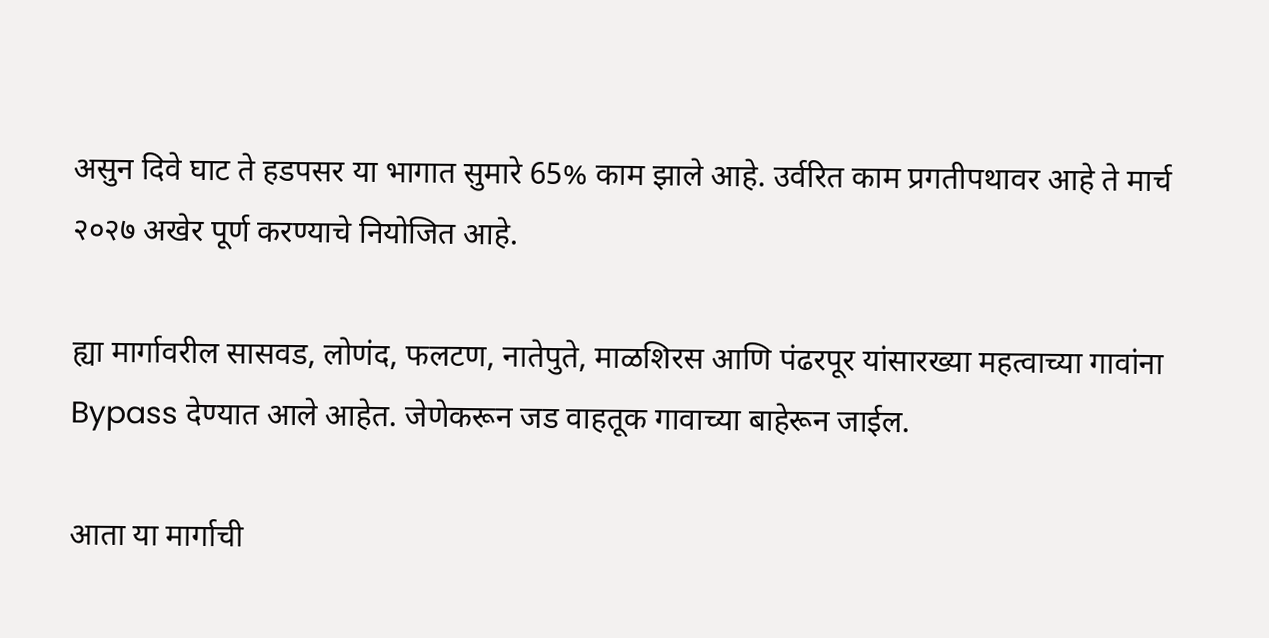असुन दिवे घाट ते हडपसर या भागात सुमारे 65% काम झाले आहे. उर्वरित काम प्रगतीपथावर आहे ते मार्च २०२७ अखेर पूर्ण करण्याचे नियोजित आहे.

ह्या मार्गावरील सासवड, लोणंद, फलटण, नातेपुते, माळशिरस आणि पंढरपूर यांसारख्या महत्वाच्या गावांना Bypass देण्यात आले आहेत. जेणेकरून जड वाहतूक गावाच्या बाहेरून जाईल.

आता या मार्गाची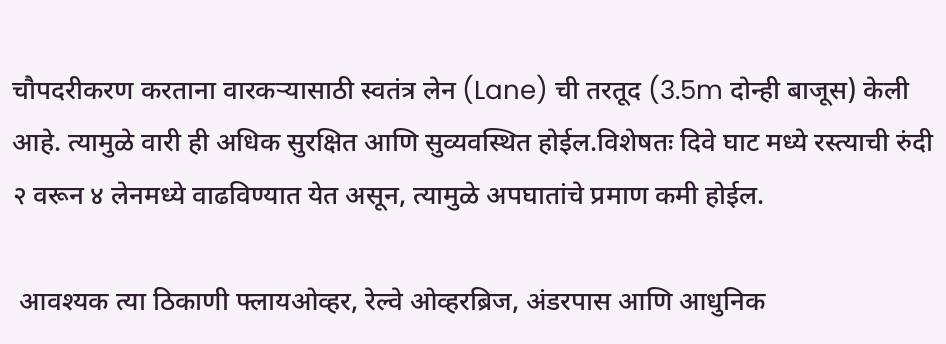चौपदरीकरण करताना वारकऱ्यासाठी स्वतंत्र लेन (Lane) ची तरतूद (3.5m दोन्ही बाजूस) केली आहे. त्यामुळे वारी ही अधिक सुरक्षित आणि सुव्यवस्थित होईल.विशेषतः दिवे घाट मध्ये रस्त्याची रुंदी २ वरून ४ लेनमध्ये वाढविण्यात येत असून, त्यामुळे अपघातांचे प्रमाण कमी होईल.

 आवश्यक त्या ठिकाणी फ्लायओव्हर, रेल्वे ओव्हरब्रिज, अंडरपास आणि आधुनिक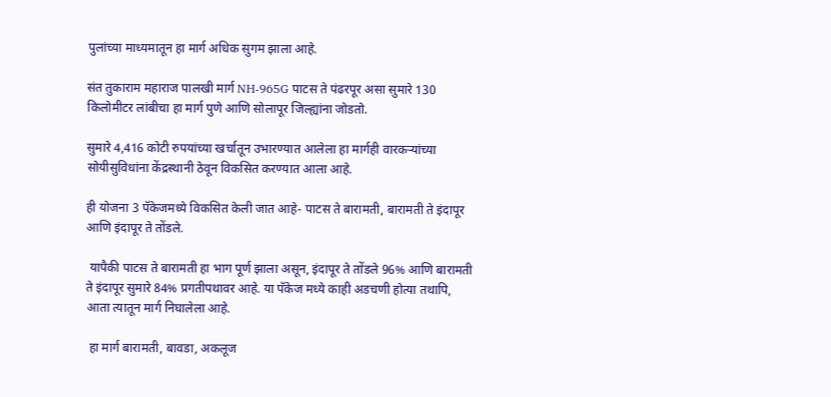पुलांच्या माध्यमातून हा मार्ग अधिक सुगम झाला आहे.

संत तुकाराम महाराज पालखी मार्ग NH-965G पाटस ते पंढरपूर असा सुमारे 130 किलोमीटर लांबीचा हा मार्ग पुणे आणि सोलापूर जिल्ह्यांना जोडतो.

सुमारे 4,416 कोटी रुपयांच्या खर्चातून उभारण्यात आलेला हा मार्गही वारकऱ्यांच्या सोयीसुविधांना केंद्रस्थानी ठेवून विकसित करण्यात आला आहे.

ही योजना 3 पॅकेजमध्ये विकसित केली जात आहे- पाटस ते बारामती, बारामती ते इंदापूर आणि इंदापूर ते तोंडले.

 यापैकी पाटस ते बारामती हा भाग पूर्ण झाला असून, इंदापूर ते तोंडले 96% आणि बारामती ते इंदापूर सुमारे 84% प्रगतीपथावर आहे. या पॅकेज मध्ये काही अडचणी होत्या तथापि, आता त्यातून मार्ग निघालेला आहे.

 हा मार्ग बारामती, बावडा, अकलूज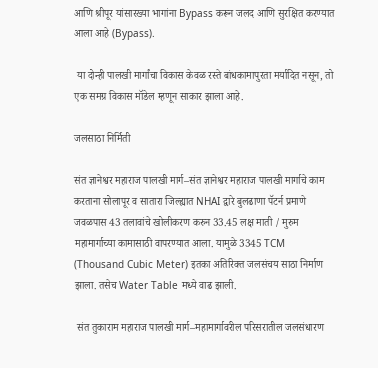आणि श्रीपूर यांसारख्या भागांना Bypass करून जलद आणि सुरक्षित करण्यात आला आहे (Bypass).

 या दोन्ही पालखी मार्गांचा विकास केवळ रस्ते बांधकामापुरता मर्यादित नसून, तो एक समग्र विकास मॉडेल म्हणून साकार झाला आहे.

जलसाठा निर्मिती

संत ज्ञानेश्वर महाराज पालखी मार्ग–संत ज्ञानेश्वर महाराज पालखी मार्गाचे काम करताना सोलापूर व सातारा जिल्ह्यात NHAI द्वारे बुलढाणा पॅटर्न प्रमाणे जवळपास 43 तलावांचे खोलीकरण करुन 33.45 लक्ष माती / मुरुम महामार्गाच्या कामासाठी वापरण्यात आला. यामुळे 3345 TCM (Thousand Cubic Meter) इतका अतिरिक्त जलसंचय साठा निर्माण झाला. तसेच Water Table मध्ये वाढ झाली.

 संत तुकाराम महाराज पालखी मार्ग–महामार्गावरील परिसरातील जलसंधारण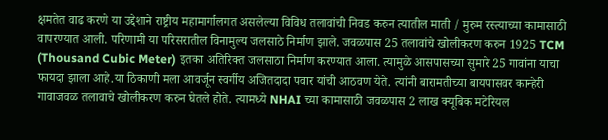क्षमतेत वाढ करणे या उद्देशाने राष्ट्रीय महामार्गालगत असलेल्या विविध तलावांची निवड करुन त्यातील माती / मुरुम रस्त्याच्या कामासाठी वापरण्यात आली. परिणामी या परिसरातील विनामुल्य जलसाठे निर्माण झाले. जवळपास 25 तलावांचे खोलीकरण करुन 1925 TCM (Thousand Cubic Meter) इतका अतिरिक्त जलसाठा निर्माण करण्यात आला. त्यामुळे आसपासच्या सुमारे 25 गावांना याचा फायदा झाला आहे.या ठिकाणी मला आवर्जून स्वर्गीय अजितदादा पवार यांची आठवण येते. त्यांनी बारामतीच्या बायपासवर कान्हेरी गावाजवळ तलावाचे खोलीकरण करुन घेतले होते. त्यामध्ये NHAI च्या कामासाठी जवळपास 2 लाख क्यूबिक मटेरियल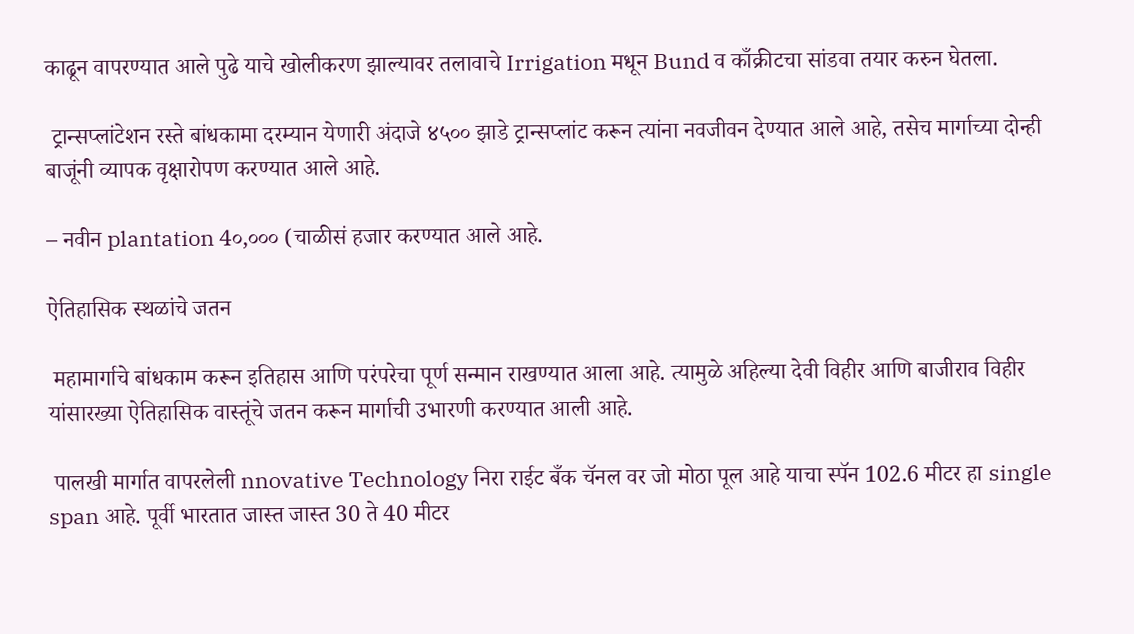काढून वापरण्यात आले पुढे याचे खोलीकरण झाल्यावर तलावाचे Irrigation मधून Bund व काँक्रीटचा सांडवा तयार करुन घेतला.

 ट्रान्सप्लांटेशन रस्ते बांधकामा दरम्यान येणारी अंदाजे ४५०० झाडे ट्रान्सप्लांट करून त्यांना नवजीवन देण्यात आले आहे, तसेच मार्गाच्या दोन्ही बाजूंनी व्यापक वृक्षारोपण करण्यात आले आहे.

– नवीन plantation 4०,००० (चाळीसं हजार करण्यात आले आहे.

ऐतिहासिक स्थळांचे जतन

 महामार्गाचे बांधकाम करून इतिहास आणि परंपरेचा पूर्ण सन्मान राखण्यात आला आहे. त्यामुळे अहिल्या देवी विहीर आणि बाजीराव विहीर यांसारख्या ऐतिहासिक वास्तूंचे जतन करून मार्गाची उभारणी करण्यात आली आहे.

 पालखी मार्गात वापरलेली nnovative Technology निरा राईट बँक चॅनल वर जो मोठा पूल आहे याचा स्पॅन 102.6 मीटर हा single span आहे. पूर्वी भारतात जास्त जास्त 30 ते 40 मीटर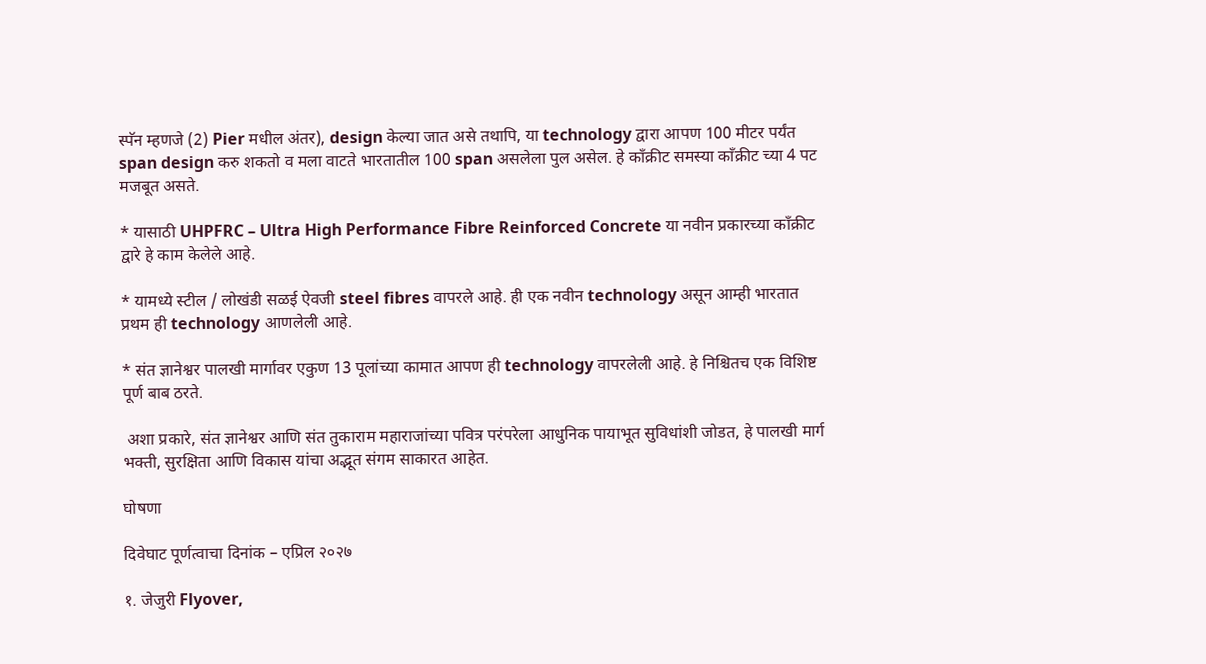स्पॅन म्हणजे (2) Pier मधील अंतर), design केल्या जात असे तथापि, या technology द्वारा आपण 100 मीटर पर्यंत span design करु शकतो व मला वाटते भारतातील 100 span असलेला पुल असेल. हे काँक्रीट समस्या काँक्रीट च्या 4 पट मजबूत असते.

* यासाठी UHPFRC – Ultra High Performance Fibre Reinforced Concrete या नवीन प्रकारच्या काँक्रीट द्वारे हे काम केलेले आहे.

* यामध्ये स्टील / लोखंडी सळई ऐवजी steel fibres वापरले आहे. ही एक नवीन technology असून आम्ही भारतात प्रथम ही technology आणलेली आहे.

* संत ज्ञानेश्वर पालखी मार्गावर एकुण 13 पूलांच्या कामात आपण ही technology वापरलेली आहे. हे निश्चितच एक विशिष्ट पूर्ण बाब ठरते.

 अशा प्रकारे, संत ज्ञानेश्वर आणि संत तुकाराम महाराजांच्या पवित्र परंपरेला आधुनिक पायाभूत सुविधांशी जोडत, हे पालखी मार्ग भक्ती, सुरक्षिता आणि विकास यांचा अद्भूत संगम साकारत आहेत.

घोषणा

दिवेघाट पूर्णत्वाचा दिनांक – एप्रिल २०२७

१. जेजुरी Flyover,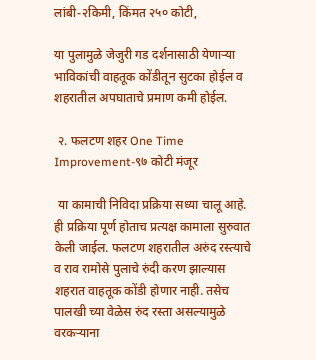लांबी-२किमी, किंमत २५० कोटी,

या पुलामुळे जेजुरी गड दर्शनासाठी येणाऱ्या भाविकांची वाहतूक कोंडीतून सुटका होईल व शहरातील अपघाताचे प्रमाण कमी होईल.

 २. फलटण शहर One Time Improvement-९७ कोटी मंजूर

 या कामाची निविदा प्रक्रिया सध्या चालू आहे. ही प्रक्रिया पूर्ण होताच प्रत्यक्ष कामाला सुरुवात केली जाईल. फलटण शहरातील अरुंद रस्त्याचे व राव रामोसे पुलाचे रुंदी करण झाल्यास शहरात वाहतूक कोंडी होणार नाही. तसेच पालखी च्या वेळेस रुंद रस्ता असल्यामुळे वरकऱ्याना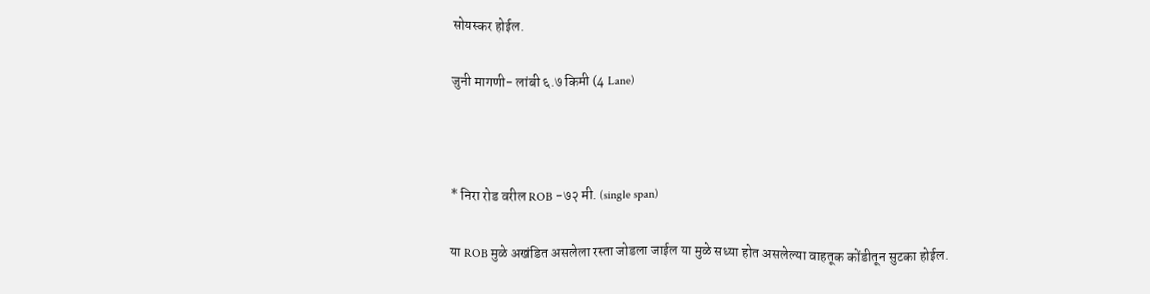सोयस्कर होईल.

जुनी मागणी- लांबी ६.७ किमी (4 Lane)



* निरा रोड वरील ROB -७२ मी. (single span)

या ROB मुळे अखंडित असलेला रस्ता जोडला जाईल या मुळे सध्या होत असलेल्या वाहतूक कोंडीतून सुटका होईल.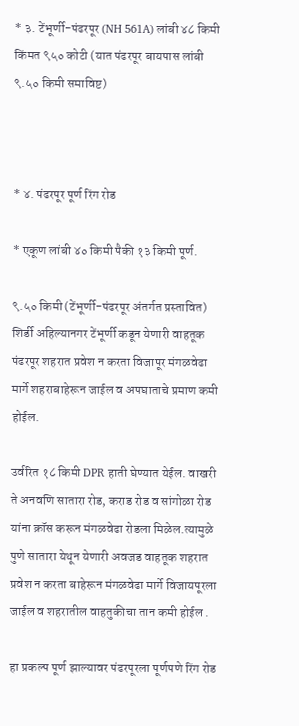* ३. टेंभूर्णी-पंढरपूर (NH 561A) लांबी ४८ किमी किंमत ९५० कोटी (यात पंढरपूर बायपास लांबी ९.५० किमी समाविष्ट)



* ४. पंढरपूर पूर्ण रिंग रोड

* एकूण लांबी ४० किमी पैकी १३ किमी पूर्ण.

९.५० किमी (टेंभूर्णी-पंढरपूर अंतर्गत प्रस्तावित) शिर्डी अहिल्यानगर टेंभूर्णी कडून येणारी वाहतूक पंढरपूर शहरात प्रवेश न करता विजापूर मंगळवेढा मार्गे शहराबाहेरून जाईल व अपघाताचे प्रमाण कमी होईल.

उर्वरित १८ किमी DPR हाती घेण्यात येईल. वाखरी ते अनवणि सातारा रोड, कराड रोड व सांगोळा रोड यांना क्रॉस करून मंगळवेढा रोडला मिळेल.त्यामुळे पुणे सातारा येथून येणारी अवजड वाहतूक शहरात प्रवेश न करता बाहेरून मंगळवेढा मार्गे विजायपूरला जाईल व शहरातील वाहतुकीचा तान कमी होईल .

हा प्रकल्प पूर्ण झाल्यावर पंढरपूरला पूर्णपणे रिंग रोड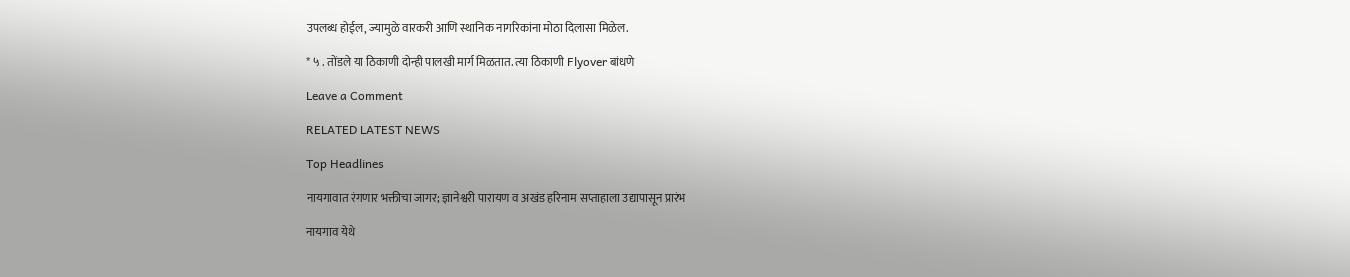उपलब्ध होईल, ज्यामुळे वारकरी आणि स्थानिक नागरिकांना मोठा दिलासा मिळेल.

* ५ . तोंडले या ठिकाणी दोन्ही पालखी मार्ग मिळतात. त्या ठिकाणी Flyover बांधणे

Leave a Comment

RELATED LATEST NEWS

Top Headlines

नायगावात रंगणार भक्तीचा जागर; ज्ञानेश्वरी पारायण व अखंड हरिनाम सप्ताहाला उद्यापासून प्रारंभ

नायगाव येथे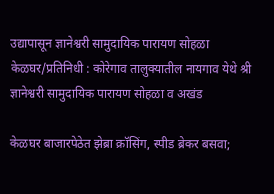उद्यापासून ज्ञानेश्वरी सामुदायिक पारायण सोहळा केळघर/प्रतिनिधी : कोरेगाव तालुक्यातील नायगाव येथे श्री ज्ञानेश्वरी सामुदायिक पारायण सोहळा व अखंड

केळघर बाजारपेठेत झेब्रा क्रॉसिंग, स्पीड ब्रेकर बसवा;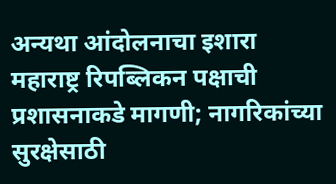अन्यथा आंदोलनाचा इशारा महाराष्ट्र रिपब्लिकन पक्षाची प्रशासनाकडे मागणी; नागरिकांच्या सुरक्षेसाठी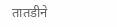तातडीने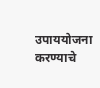उपाययोजना करण्याचे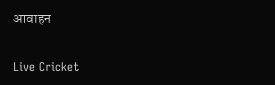आवाहन

Live Cricket